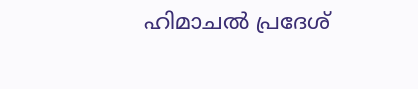ഹിമാചൽ പ്രദേശ്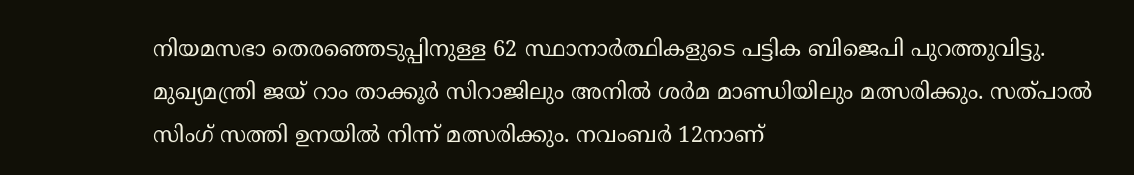നിയമസഭാ തെരഞ്ഞെടുപ്പിനുള്ള 62 സ്ഥാനാർത്ഥികളുടെ പട്ടിക ബിജെപി പുറത്തുവിട്ടു. മുഖ്യമന്ത്രി ജയ് റാം താക്കൂർ സിറാജിലും അനിൽ ശർമ മാണ്ഡിയിലും മത്സരിക്കും. സത്പാൽ സിംഗ് സത്തി ഉനയിൽ നിന്ന് മത്സരിക്കും. നവംബർ 12നാണ്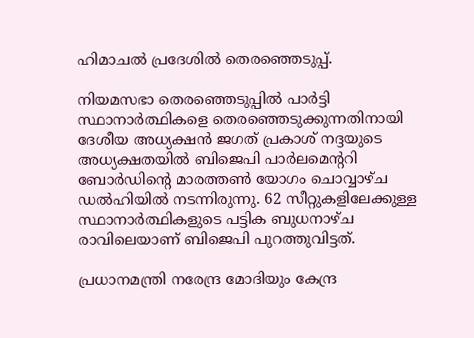ഹിമാചൽ പ്രദേശിൽ തെരഞ്ഞെടുപ്പ്.

നിയമസഭാ തെരഞ്ഞെടുപ്പിൽ പാർട്ടി സ്ഥാനാർത്ഥികളെ തെരഞ്ഞെടുക്കുന്നതിനായി ദേശീയ അധ്യക്ഷൻ ജഗത് പ്രകാശ് നദ്ദയുടെ അധ്യക്ഷതയിൽ ബിജെപി പാർലമെന്ററി ബോർഡിന്റെ മാരത്തൺ യോഗം ചൊവ്വാഴ്ച ഡൽഹിയിൽ നടന്നിരുന്നു. 62 സീറ്റുകളിലേക്കുള്ള സ്ഥാനാർത്ഥികളുടെ പട്ടിക ബുധനാഴ്ച രാവിലെയാണ് ബിജെപി പുറത്തുവിട്ടത്.

പ്രധാനമന്ത്രി നരേന്ദ്ര മോദിയും കേന്ദ്ര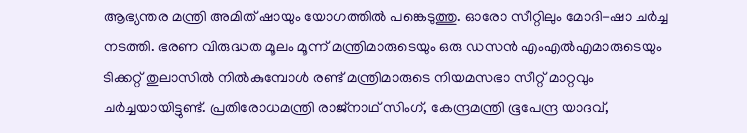ആഭ്യന്തര മന്ത്രി അമിത് ഷായും യോഗത്തിൽ പങ്കെടുത്തു. ഓരോ സീറ്റിലും മോദി-ഷാ ചർച്ച നടത്തി. ഭരണ വിരുദ്ധത മൂലം മൂന്ന് മന്ത്രിമാരുടെയും ഒരു ഡസൻ എംഎൽഎമാരുടെയും ടിക്കറ്റ് തുലാസിൽ നിൽകുമ്പോൾ രണ്ട് മന്ത്രിമാരുടെ നിയമസഭാ സീറ്റ് മാറ്റവും ചർച്ചയായിട്ടുണ്ട്. പ്രതിരോധമന്ത്രി രാജ്‌നാഥ് സിംഗ്, കേന്ദ്രമന്ത്രി ഭൂപേന്ദ്ര യാദവ്,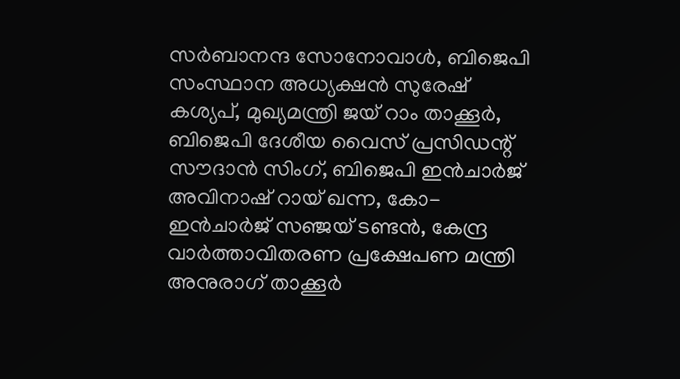സർബാനന്ദ സോനോവാൾ, ബിജെപി സംസ്ഥാന അധ്യക്ഷൻ സുരേഷ് കശ്യപ്, മുഖ്യമന്ത്രി ജയ് റാം താക്കൂർ, ബിജെപി ദേശീയ വൈസ് പ്രസിഡന്റ് സൗദാൻ സിംഗ്, ബിജെപി ഇൻചാർജ് അവിനാഷ് റായ് ഖന്ന, കോ-ഇൻചാർജ് സഞ്ജയ് ടണ്ടൻ, കേന്ദ്ര വാർത്താവിതരണ പ്രക്ഷേപണ മന്ത്രി അനുരാഗ് താക്കൂർ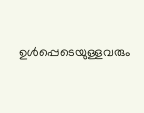ഉൾപ്പെടെയുള്ളവരും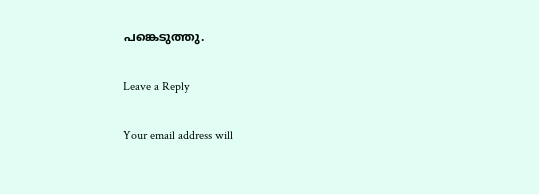പങ്കെടുത്തു.

Leave a Reply

Your email address will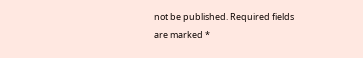not be published. Required fields are marked *